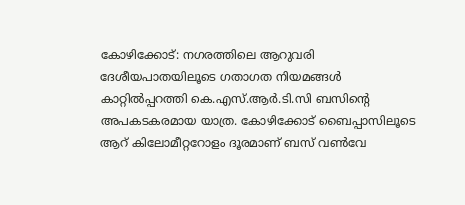കോഴിക്കോട്: നഗരത്തിലെ ആറുവരി ദേശീയപാതയിലൂടെ ഗതാഗത നിയമങ്ങൾ കാറ്റിൽപ്പറത്തി കെ.എസ്.ആർ.ടി.സി ബസിന്റെ അപകടകരമായ യാത്ര. കോഴിക്കോട് ബൈപ്പാസിലൂടെ ആറ് കിലോമീറ്ററോളം ദൂരമാണ് ബസ് വൺവേ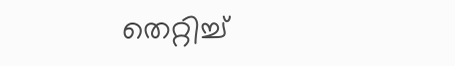തെറ്റിച്ച്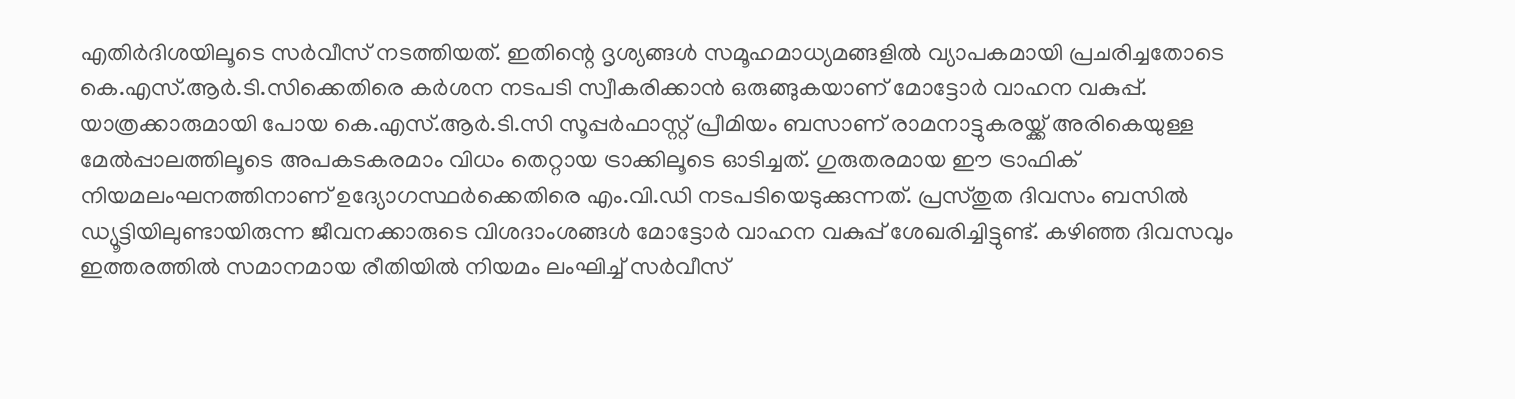എതിർദിശയിലൂടെ സർവീസ് നടത്തിയത്. ഇതിന്റെ ദൃശ്യങ്ങൾ സമൂഹമാധ്യമങ്ങളിൽ വ്യാപകമായി പ്രചരിച്ചതോടെ കെ.എസ്.ആർ.ടി.സിക്കെതിരെ കർശന നടപടി സ്വീകരിക്കാൻ ഒരുങ്ങുകയാണ് മോട്ടോർ വാഹന വകുപ്പ്.
യാത്രക്കാരുമായി പോയ കെ.എസ്.ആർ.ടി.സി സൂപ്പർഫാസ്റ്റ് പ്രീമിയം ബസാണ് രാമനാട്ടുകരയ്ക്ക് അരികെയുള്ള മേൽപ്പാലത്തിലൂടെ അപകടകരമാം വിധം തെറ്റായ ട്രാക്കിലൂടെ ഓടിച്ചത്. ഗുരുതരമായ ഈ ട്രാഫിക് നിയമലംഘനത്തിനാണ് ഉദ്യോഗസ്ഥർക്കെതിരെ എം.വി.ഡി നടപടിയെടുക്കുന്നത്. പ്രസ്തുത ദിവസം ബസിൽ ഡ്യൂട്ടിയിലുണ്ടായിരുന്ന ജീവനക്കാരുടെ വിശദാംശങ്ങൾ മോട്ടോർ വാഹന വകുപ്പ് ശേഖരിച്ചിട്ടുണ്ട്. കഴിഞ്ഞ ദിവസവും ഇത്തരത്തിൽ സമാനമായ രീതിയിൽ നിയമം ലംഘിച്ച് സർവീസ്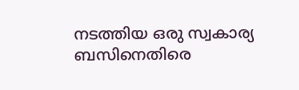നടത്തിയ ഒരു സ്വകാര്യ ബസിനെതിരെ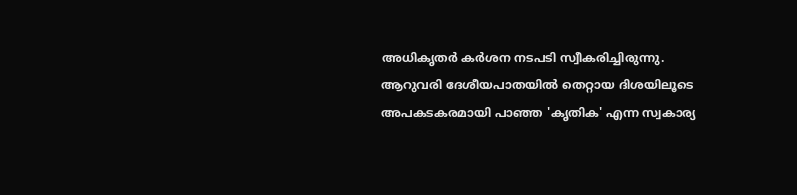അധികൃതർ കർശന നടപടി സ്വീകരിച്ചിരുന്നു.
ആറുവരി ദേശീയപാതയിൽ തെറ്റായ ദിശയിലൂടെ അപകടകരമായി പാഞ്ഞ 'കൃതിക' എന്ന സ്വകാര്യ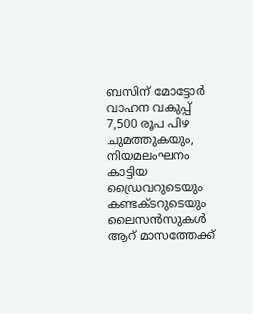ബസിന് മോട്ടോർ വാഹന വകുപ്പ് 7,500 രൂപ പിഴ ചുമത്തുകയും, നിയമലംഘനം കാട്ടിയ ഡ്രൈവറുടെയും കണ്ടക്ടറുടെയും ലൈസൻസുകൾ ആറ് മാസത്തേക്ക്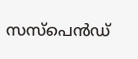സസ്പെൻഡ്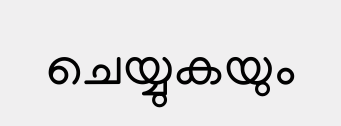ചെയ്യുകയും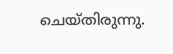ചെയ്തിരുന്നു.